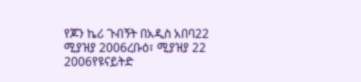የጆን ኬሪ ጉብኝት በአዲስ አበባ22 ሚያዝያ 2006ረቡዕ፣ ሚያዝያ 22 2006የዩናይትድ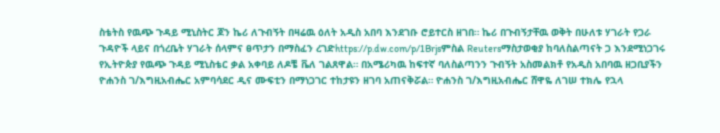ስቴትስ የዉጭ ጉዳይ ሚኒስትር ጆን ኬሪ ለጉብኝት በዛሬዉ ዕለት አዲስ አበባ እንደገቡ ሮይተርስ ዘገበ። ኬሪ በጉብኝታቸዉ ወቅት በሁለቱ ሃገራት የጋራ ጉዳዮች ላይና በጎረቤት ሃገራት ሰላምና ፀጥታን በማስፈን ረገድhttps://p.dw.com/p/1Brjsምስል Reutersማስታወቂያ ከባለስልጣናት ጋ እንደሚነጋገሩ የኢትዮጵያ የዉጭ ጉዳይ ሚኒስቴር ቃል አቀባይ ለዶቼ ቬለ ገልጸዋል። በአሜሪካዉ ከፍተኛ ባለስልጣንን ጉብኝት አስመልክቶ የአዲስ አበባዉ ዘጋቢያችን ዮሐንስ ገ/እግዚአብሔር አምባሳደር ዲና ሙፍቲን በማነጋገር ተከታዩን ዘገባ አጠናቅሯል። ዮሐንስ ገ/እግዚአብሔር ሸዋዬ ለገሠ ተክሌ የኋላ